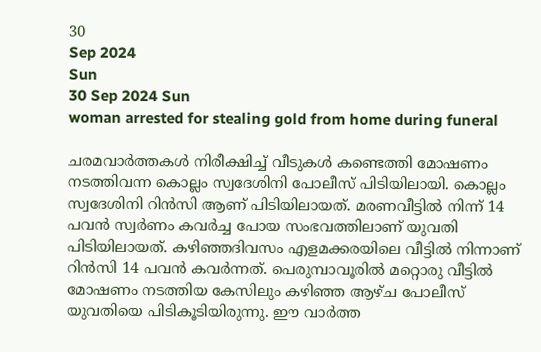30
Sep 2024
Sun
30 Sep 2024 Sun
woman arrested for stealing gold from home during funeral

ചരമവാർത്തകൾ നിരീക്ഷിച്ച് വീടുകൾ കണ്ടെത്തി മോഷണം നടത്തിവന്ന കൊല്ലം സ്വദേശിനി പോലീസ് പിടിയിലായി. കൊല്ലം സ്വദേശിനി റിൻസി ആണ് പിടിയിലായത്. മരണവീട്ടിൽ നിന്ന് 14 പവൻ സ്വർണം കവർച്ച പോയ സംഭവത്തിലാണ് യുവതി പിടിയിലായത്. കഴിഞ്ഞദിവസം എളമക്കരയിലെ വീട്ടിൽ നിന്നാണ് റിൻസി 14 പവൻ കവർന്നത്. പെരുമ്പാവൂരിൽ മറ്റൊരു വീട്ടിൽ മോഷണം നടത്തിയ കേസിലും കഴിഞ്ഞ ആഴ്ച പോലീസ് യുവതിയെ പിടികൂടിയിരുന്നു. ഈ വാർത്ത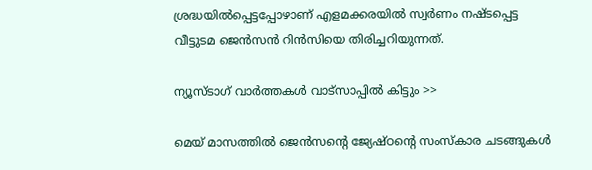ശ്രദ്ധയിൽപ്പെട്ടപ്പോഴാണ് എളമക്കരയിൽ സ്വർണം നഷ്ടപ്പെട്ട വീട്ടുടമ ജെൻസൻ റിൻസിയെ തിരിച്ചറിയുന്നത്.

ന്യൂസ്ടാഗ് വാര്‍ത്തകള്‍ വാട്‌സാപ്പില്‍ കിട്ടും >>

മെയ് മാസത്തിൽ ജെൻസന്റെ ജ്യേഷ്ഠന്റെ സംസ്കാര ചടങ്ങുകൾ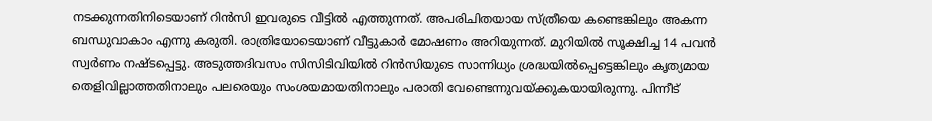നടക്കുന്നതിനിടെയാണ് റിൻസി ഇവരുടെ വീട്ടിൽ എത്തുന്നത്. അപരിചിതയായ സ്ത്രീയെ കണ്ടെങ്കിലും അകന്ന ബന്ധുവാകാം എന്നു കരുതി. രാത്രിയോടെയാണ് വീട്ടുകാർ മോഷണം അറിയുന്നത്. മുറിയിൽ സൂക്ഷിച്ച 14 പവൻ സ്വർണം നഷ്ടപ്പെട്ടു. അടുത്തദിവസം സിസിടിവിയിൽ റിൻസിയുടെ സാന്നിധ്യം ശ്രദ്ധയിൽപ്പെട്ടെങ്കിലും കൃത്യമായ തെളിവില്ലാത്തതിനാലും പലരെയും സംശയമായതിനാലും പരാതി വേണ്ടെന്നുവയ്ക്കുകയായിരുന്നു. പിന്നീട്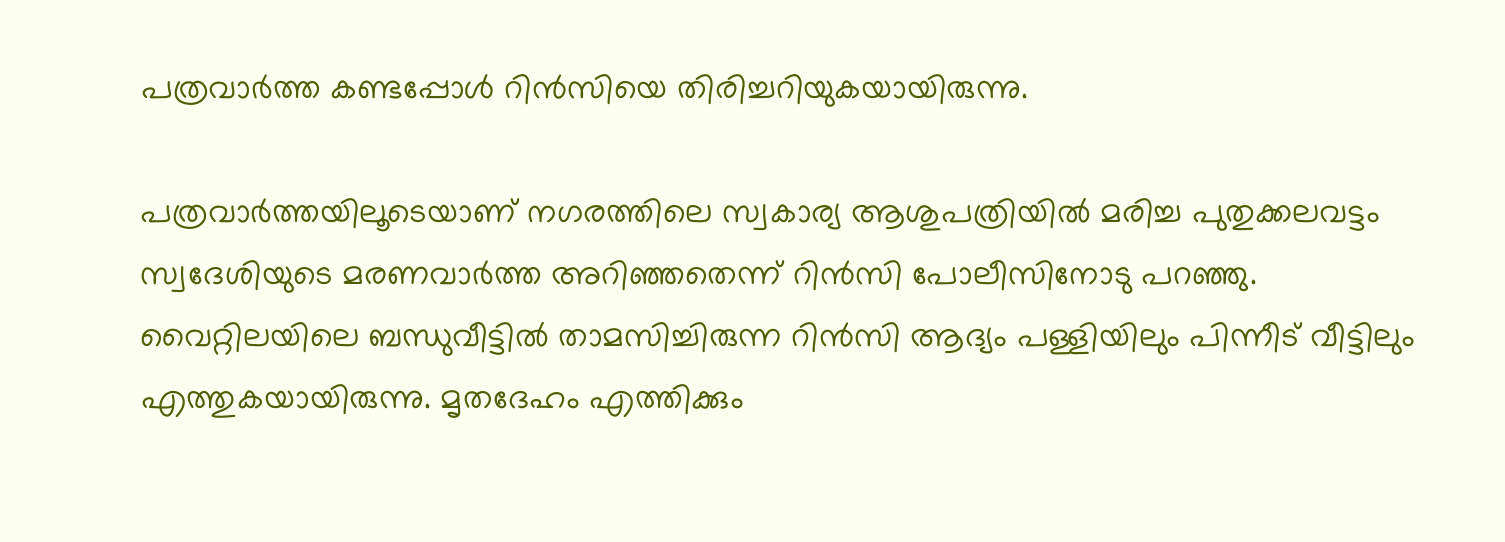പത്രവാർത്ത കണ്ടപ്പോൾ റിൻസിയെ തിരിച്ചറിയുകയായിരുന്നു.

പത്രവാർത്തയിലൂടെയാണ് നഗരത്തിലെ സ്വകാര്യ ആശുപത്രിയിൽ മരിച്ച പുതുക്കലവട്ടം സ്വദേശിയുടെ മരണവാർത്ത അറിഞ്ഞതെന്ന് റിൻസി പോലീസിനോടു പറഞ്ഞു. വൈറ്റിലയിലെ ബന്ധുവീട്ടിൽ താമസിച്ചിരുന്ന റിൻസി ആദ്യം പള്ളിയിലും പിന്നീട് വീട്ടിലും എത്തുകയായിരുന്നു. മൃതദേഹം എത്തിക്കും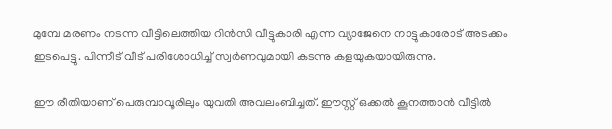മുമ്പേ മരണം നടന്ന വീട്ടിലെത്തിയ റിൻസി വീട്ടുകാരി എന്ന വ്യാജേനെ നാട്ടുകാരോട് അടക്കം ഇടപെട്ടു. പിന്നീട് വീട് പരിശോധിച്ച് സ്വർണവുമായി കടന്നു കളയുകയായിരുന്നു.

ഈ രീതിയാണ് പെരുമ്പാവൂരിലും യുവതി അവലംബിച്ചത്. ഈസ്റ്റ് ഒക്കൽ കൂനത്താൻ വീട്ടിൽ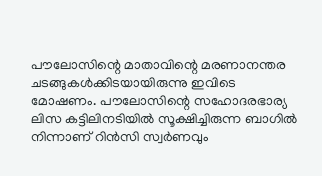പൗലോസിന്റെ മാതാവിന്റെ മരണാനന്തര ചടങ്ങുകൾക്കിടയായിരുന്നു ഇവിടെ മോഷണം. പൗലോസിന്റെ സഹോദരഭാര്യ ലിസ കട്ടിലിനടിയിൽ സൂക്ഷിച്ചിരുന്ന ബാഗിൽ നിന്നാണ് റിൻസി സ്വർണവും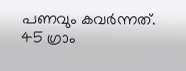പണവും കവർന്നത്. 45 ഗ്രാം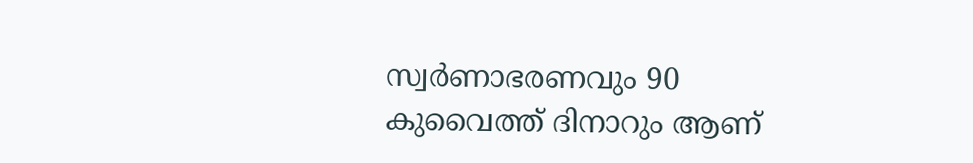സ്വർണാഭരണവും 90 കുവൈത്ത് ദിനാറും ആണ്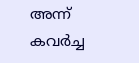അന്ന് കവർച്ച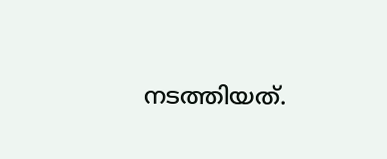നടത്തിയത്.